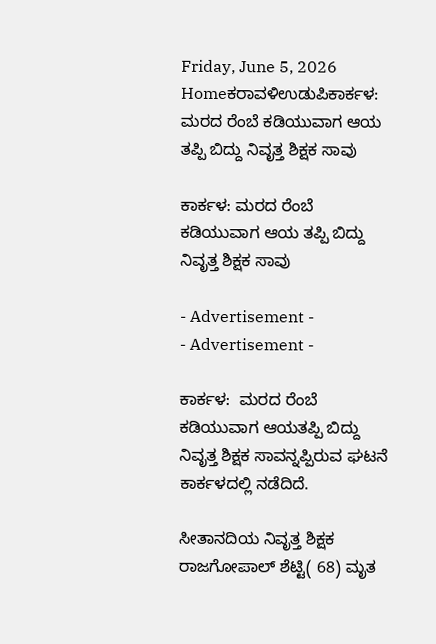Friday, June 5, 2026
Homeಕರಾವಳಿಉಡುಪಿಕಾರ್ಕಳ: ಮರದ ರೆಂಬೆ ಕಡಿಯುವಾಗ ಆಯ ತಪ್ಪಿ ಬಿದ್ದು ನಿವೃತ್ತ ಶಿಕ್ಷಕ‌ ಸಾವು

ಕಾರ್ಕಳ: ಮರದ ರೆಂಬೆ ಕಡಿಯುವಾಗ ಆಯ ತಪ್ಪಿ ಬಿದ್ದು ನಿವೃತ್ತ ಶಿಕ್ಷಕ‌ ಸಾವು

- Advertisement -
- Advertisement -

ಕಾರ್ಕಳ:  ಮರದ ರೆಂಬೆ ಕಡಿಯುವಾಗ ಆಯತಪ್ಪಿ ಬಿದ್ದು ನಿವೃತ್ತ ಶಿಕ್ಷಕ‌ ಸಾವನ್ನಪ್ಪಿರುವ ಘಟನೆ ಕಾರ್ಕಳದಲ್ಲಿ ನಡೆದಿದೆ.

ಸೀತಾನದಿಯ ನಿವೃತ್ತ ಶಿಕ್ಷಕ ರಾಜಗೋಪಾಲ್ ಶೆಟ್ಟಿ( 68) ಮೃತ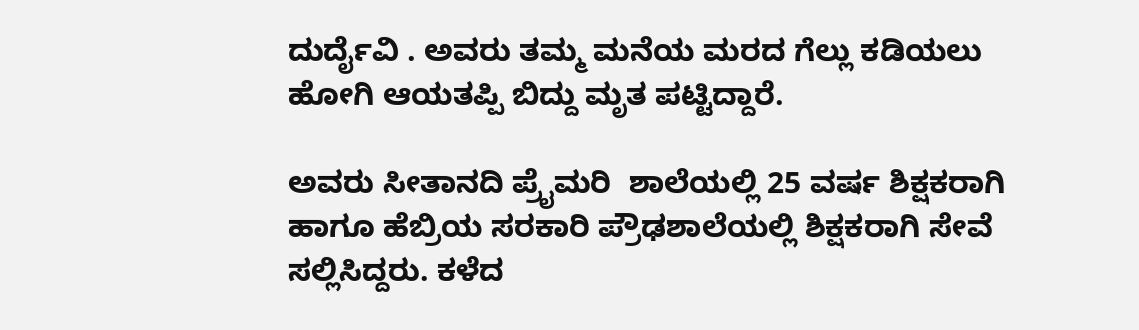ದುರ್ದೈವಿ . ಅವರು ತಮ್ಮ ಮನೆಯ ಮರದ ಗೆಲ್ಲು ಕಡಿಯಲು ಹೋಗಿ ಆಯತಪ್ಪಿ ಬಿದ್ದು ಮೃತ ಪಟ್ಟಿದ್ದಾರೆ.

ಅವರು ಸೀತಾನದಿ ಪ್ರೈಮರಿ  ಶಾಲೆಯಲ್ಲಿ 25 ವರ್ಷ ಶಿಕ್ಷಕರಾಗಿ ಹಾಗೂ ಹೆಬ್ರಿಯ ಸರಕಾರಿ ಪ್ರೌಢಶಾಲೆಯಲ್ಲಿ ಶಿಕ್ಷಕರಾಗಿ ಸೇವೆ ಸಲ್ಲಿಸಿದ್ದರು. ಕಳೆದ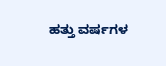ಹತ್ತು ವರ್ಷಗಳ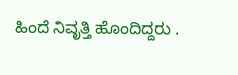ಹಿಂದೆ ನಿವೃತ್ತಿ ಹೊಂದಿದ್ದರು .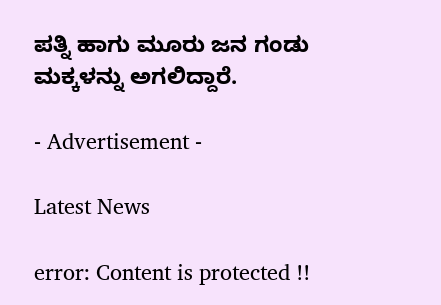ಪತ್ನಿ ಹಾಗು ಮೂರು ಜನ ಗಂಡು ಮಕ್ಕಳನ್ನು ಅಗಲಿದ್ದಾರೆ.

- Advertisement -

Latest News

error: Content is protected !!